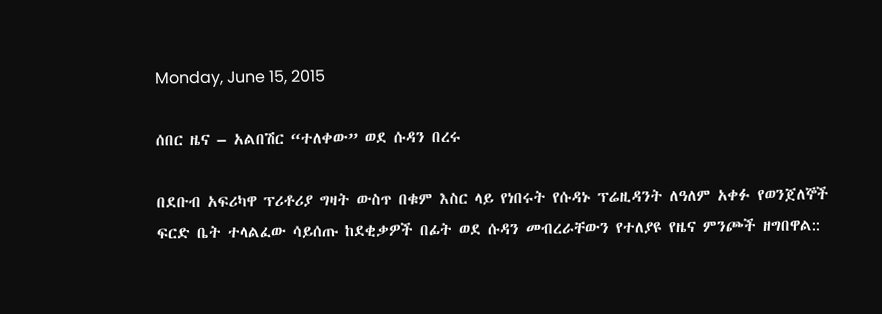Monday, June 15, 2015

ሰበር ዜና – አልበሽር “ተለቀው” ወደ ሱዳን በረሩ

በደቡብ አፍሪካዋ ፕሪቶሪያ ግዛት ውስጥ በቁም እስር ላይ የነበሩት የሱዳኑ ፕሬዚዳንት ለዓለም አቀፉ የወንጀለኞች ፍርድ ቤት ተላልፈው ሳይሰጡ ከደቂቃዎች በፊት ወደ ሱዳን መብረራቸውን የተለያዩ የዜና ምንጮች ዘግበዋል::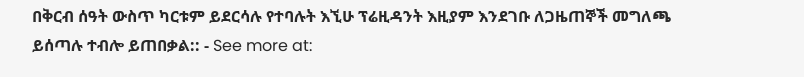በቅርብ ሰዓት ውስጥ ካርቱም ይደርሳሉ የተባሉት እኚሁ ፕሬዚዳንት እዚያም እንደገቡ ለጋዜጠኞች መግለጫ ይሰጣሉ ተብሎ ይጠበቃል:: - See more at: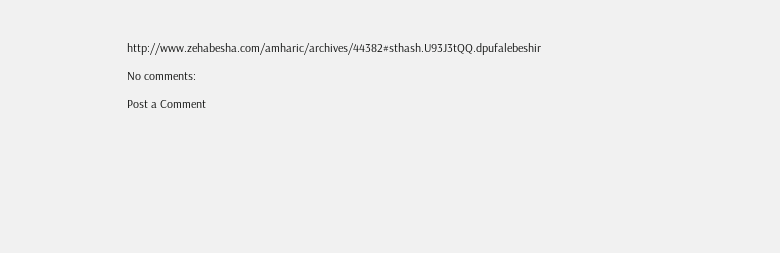http://www.zehabesha.com/amharic/archives/44382#sthash.U93J3tQQ.dpufalebeshir

No comments:

Post a Comment